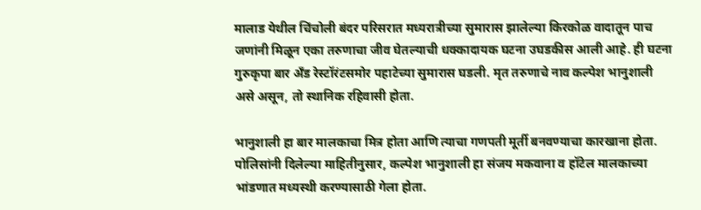मालाड येथील चिंचोली बंदर परिसरात मध्यरात्रीच्या सुमारास झालेल्या किरकोळ वादातून पाच जणांनी मिळून एका तरुणाचा जीव घेतल्याची धक्कादायक घटना उघडकीस आली आहे. ही घटना गुरुकृपा बार अँड रेस्टॉरंटसमोर पहाटेच्या सुमारास घडली. मृत तरुणाचे नाव कल्पेश भानुशाली असे असून, तो स्थानिक रहिवासी होता.

भानुशाली हा बार मालकाचा मित्र होता आणि त्याचा गणपती मूर्ती बनवण्याचा कारखाना होता. पोलिसांनी दिलेल्या माहितीनुसार, कल्पेश भानुशाली हा संजय मकवाना व हॉटेल मालकाच्या भांडणात मध्यस्थी करण्यासाठी गेला होता.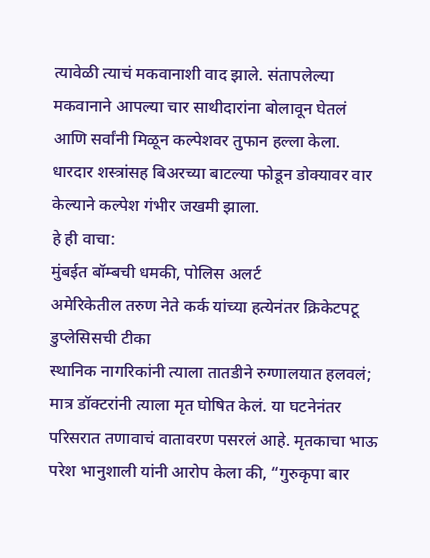त्यावेळी त्याचं मकवानाशी वाद झाले. संतापलेल्या मकवानाने आपल्या चार साथीदारांना बोलावून घेतलं आणि सर्वांनी मिळून कल्पेशवर तुफान हल्ला केला. धारदार शस्त्रांसह बिअरच्या बाटल्या फोडून डोक्यावर वार केल्याने कल्पेश गंभीर जखमी झाला.
हे ही वाचा:
मुंबईत बॉम्बची धमकी, पोलिस अलर्ट
अमेरिकेतील तरुण नेते कर्क यांच्या हत्येनंतर क्रिकेटपटू डुप्लेसिसची टीका
स्थानिक नागरिकांनी त्याला तातडीने रुग्णालयात हलवलं; मात्र डॉक्टरांनी त्याला मृत घोषित केलं. या घटनेनंतर परिसरात तणावाचं वातावरण पसरलं आहे. मृतकाचा भाऊ परेश भानुशाली यांनी आरोप केला की, “गुरुकृपा बार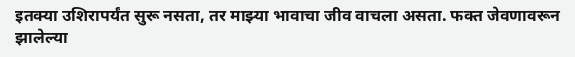इतक्या उशिरापर्यंत सुरू नसता, तर माझ्या भावाचा जीव वाचला असता. फक्त जेवणावरून झालेल्या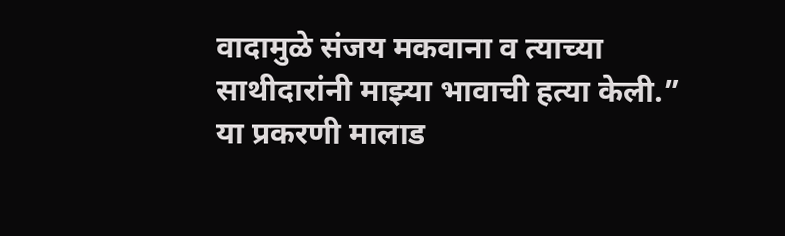वादामुळे संजय मकवाना व त्याच्या साथीदारांनी माझ्या भावाची हत्या केली.”
या प्रकरणी मालाड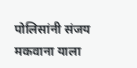पोलिसांनी संजय मकवाना याला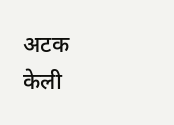अटक केली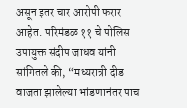असून इतर चार आरोपी फरार आहेत. परिमंडळ ११ चे पोलिस उपायुक्त संदीप जाधव यांनी सांगितले की, “मध्यरात्री दीड वाजता झालेल्या भांडणानंतर पाच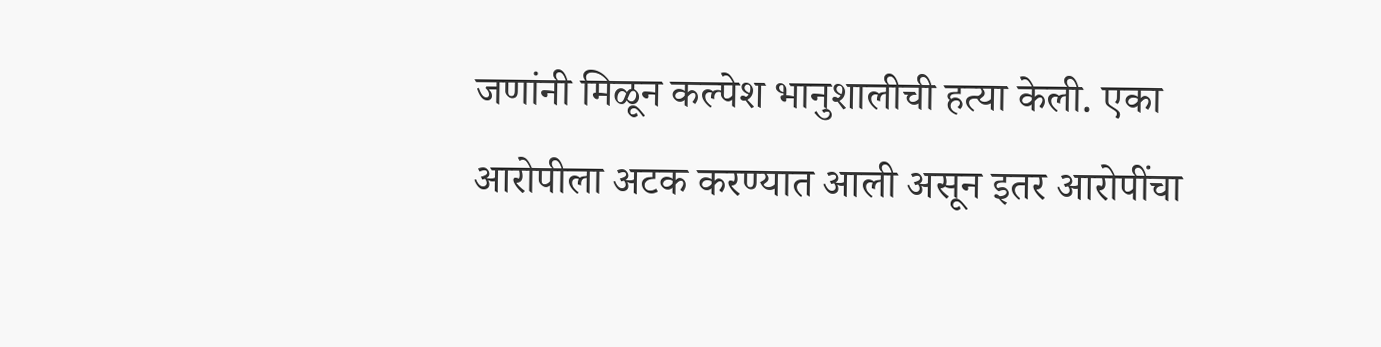जणांनी मिळून कल्पेश भानुशालीची हत्या केली. एका आरोपीला अटक करण्यात आली असून इतर आरोपींचा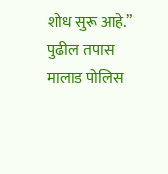शोध सुरू आहे.” पुढील तपास मालाड पोलिस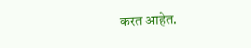करत आहेत.